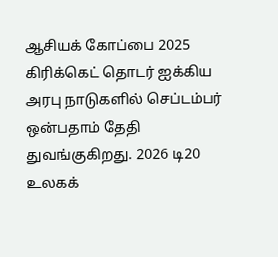ஆசியக் கோப்பை 2025 கிரிக்கெட் தொடர் ஐக்கிய அரபு நாடுகளில் செப்டம்பர் ஒன்பதாம் தேதி துவங்குகிறது. 2026 டி20 உலகக்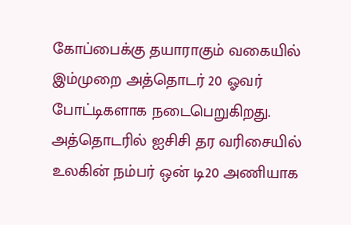கோப்பைக்கு தயாராகும் வகையில் இம்முறை அத்தொடர் 20 ஓவர் போட்டிகளாக நடைபெறுகிறது. அத்தொடரில் ஐசிசி தர வரிசையில் உலகின் நம்பர் ஒன் டி20 அணியாக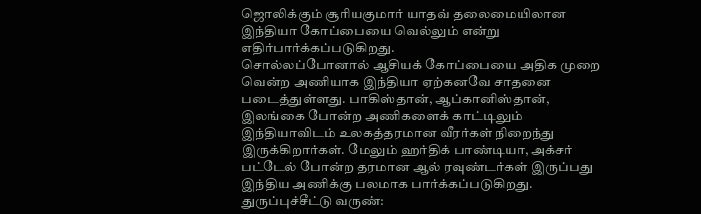ஜொலிக்கும் சூரியகுமார் யாதவ் தலைமையிலான இந்தியா கோப்பையை வெல்லும் என்று எதிர்பார்க்கப்படுகிறது.
சொல்லப்போனால் ஆசியக் கோப்பையை அதிக முறை வென்ற அணியாக இந்தியா ஏற்கனவே சாதனை படைத்துள்ளது. பாகிஸ்தான், ஆப்கானிஸ்தான், இலங்கை போன்ற அணிகளைக் காட்டிலும் இந்தியாவிடம் உலகத்தரமான வீரர்கள் நிறைந்து இருக்கிறார்கள். மேலும் ஹர்திக் பாண்டியா, அக்சர் பட்டேல் போன்ற தரமான ஆல் ரவுண்டர்கள் இருப்பது இந்திய அணிக்கு பலமாக பார்க்கப்படுகிறது.
துருப்புச்சீட்டு வருண்: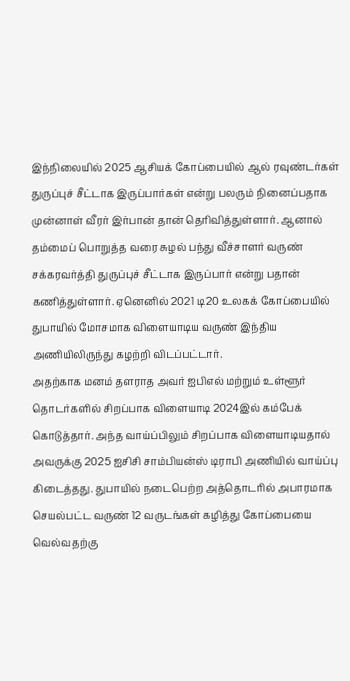இந்நிலையில் 2025 ஆசியக் கோப்பையில் ஆல் ரவுண்டர்கள் துருப்புச் சீட்டாக இருப்பார்கள் என்று பலரும் நினைப்பதாக முன்னாள் வீரர் இர்பான் தான் தெரிவித்துள்ளார். ஆனால் தம்மைப் பொறுத்த வரை சுழல் பந்து வீச்சாளர் வருண் சக்கரவர்த்தி துருப்புச் சீட்டாக இருப்பார் என்று பதான் கணித்துள்ளார். ஏனெனில் 2021 டி20 உலகக் கோப்பையில் துபாயில் மோசமாக விளையாடிய வருண் இந்திய அணியிலிருந்து கழற்றி விடப்பட்டார்.
அதற்காக மனம் தளராத அவர் ஐபிஎல் மற்றும் உள்ளூர் தொடர்களில் சிறப்பாக விளையாடி 2024இல் கம்பேக் கொடுத்தார். அந்த வாய்ப்பிலும் சிறப்பாக விளையாடியதால் அவருக்கு 2025 ஐசிசி சாம்பியன்ஸ் டிராபி அணியில் வாய்ப்பு கிடைத்தது. துபாயில் நடைபெற்ற அத்தொடரில் அபாரமாக செயல்பட்ட வருண் 12 வருடங்கள் கழித்து கோப்பையை வெல்வதற்கு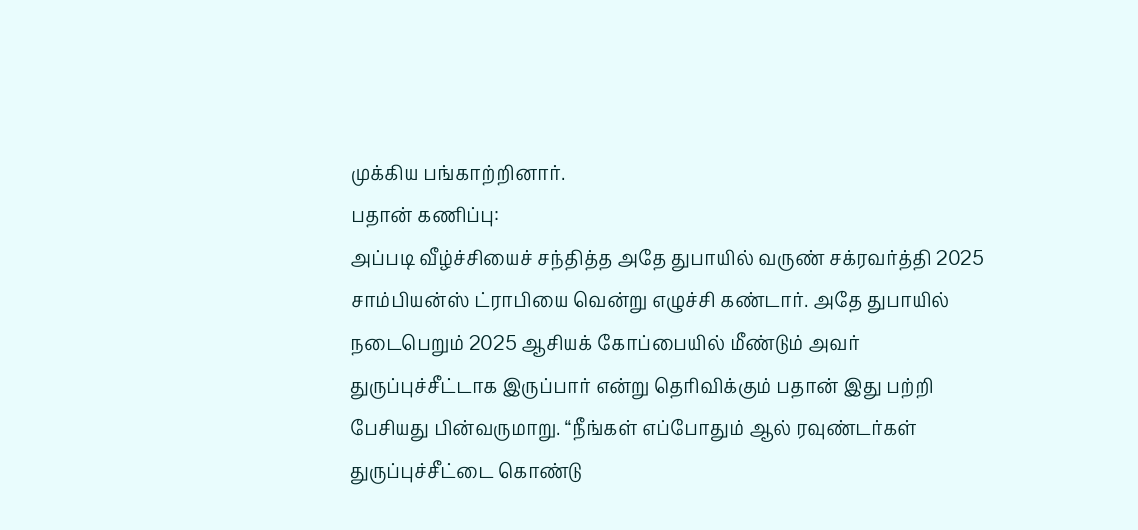முக்கிய பங்காற்றினார்.
பதான் கணிப்பு:
அப்படி வீழ்ச்சியைச் சந்தித்த அதே துபாயில் வருண் சக்ரவர்த்தி 2025 சாம்பியன்ஸ் ட்ராபியை வென்று எழுச்சி கண்டார். அதே துபாயில் நடைபெறும் 2025 ஆசியக் கோப்பையில் மீண்டும் அவர் துருப்புச்சீட்டாக இருப்பார் என்று தெரிவிக்கும் பதான் இது பற்றி பேசியது பின்வருமாறு. “நீங்கள் எப்போதும் ஆல் ரவுண்டர்கள் துருப்புச்சீட்டை கொண்டு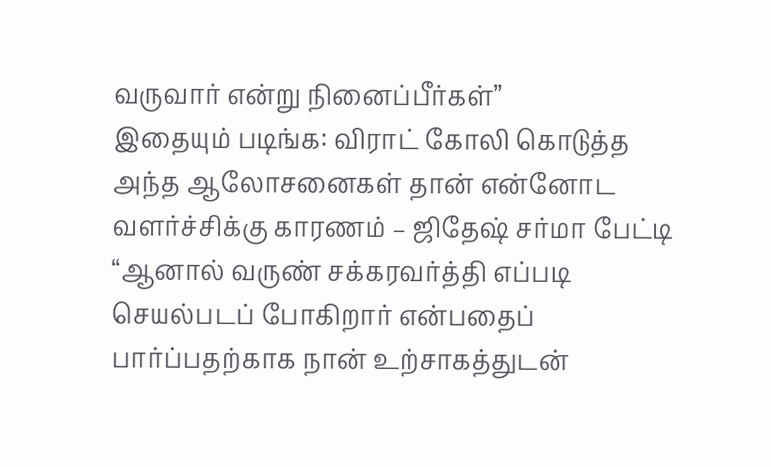வருவார் என்று நினைப்பீர்கள்”
இதையும் படிங்க: விராட் கோலி கொடுத்த அந்த ஆலோசனைகள் தான் என்னோட வளர்ச்சிக்கு காரணம் – ஜிதேஷ் சர்மா பேட்டி
“ஆனால் வருண் சக்கரவர்த்தி எப்படி செயல்படப் போகிறார் என்பதைப் பார்ப்பதற்காக நான் உற்சாகத்துடன்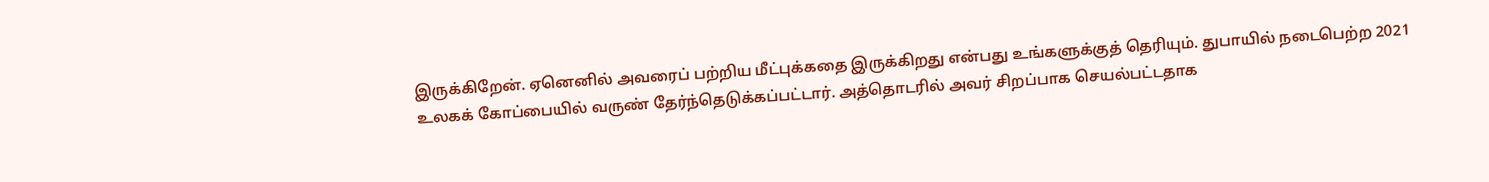இருக்கிறேன். ஏனெனில் அவரைப் பற்றிய மீட்புக்கதை இருக்கிறது என்பது உங்களுக்குத் தெரியும். துபாயில் நடைபெற்ற 2021 உலகக் கோப்பையில் வருண் தேர்ந்தெடுக்கப்பட்டார். அத்தொடரில் அவர் சிறப்பாக செயல்பட்டதாக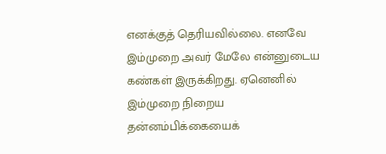எனக்குத் தெரியவில்லை. எனவே இம்முறை அவர் மேலே என்னுடைய கண்கள் இருக்கிறது. ஏனெனில் இம்முறை நிறைய தன்னம்பிக்கையைக்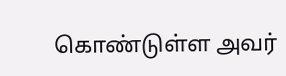கொண்டுள்ள அவர்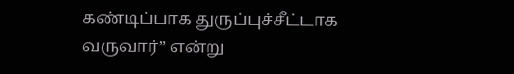கண்டிப்பாக துருப்புச்சீட்டாக வருவார்” என்று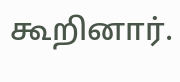கூறினார்.